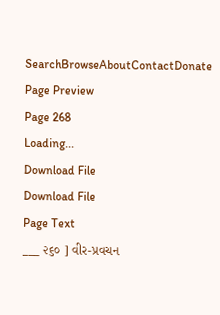SearchBrowseAboutContactDonate
Page Preview
Page 268
Loading...
Download File
Download File
Page Text
___ ૨૬૦ ] વીર-પ્રવચન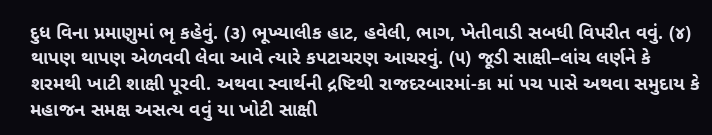દુધ વિના પ્રમાણુમાં ભૃ કહેવું. (૩) ભૂખ્યાલીક હાટ, હવેલી, ભાગ, ખેતીવાડી સબધી વિપરીત વવું. (૪) થાપણ થાપણ એળવવી લેવા આવે ત્યારે કપટાચરણ આચરવું. (૫) જૂડી સાક્ષી–લાંચ લર્ણને કે શરમથી ખાટી શાક્ષી પૂરવી. અથવા સ્વાર્થની દ્રષ્ટિથી રાજદરબારમાં-કા માં પચ પાસે અથવા સમુદાય કે મહાજન સમક્ષ અસત્ય વવું યા ખોટી સાક્ષી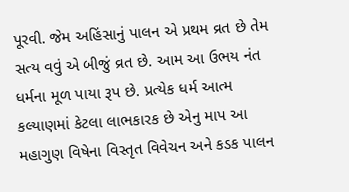પૂરવી. જેમ અહિંસાનું પાલન એ પ્રથમ વ્રત છે તેમ સત્ય વવું એ બીજું વ્રત છે. આમ આ ઉભય નંત ધર્મના મૂળ પાયા રૂપ છે. પ્રત્યેક ધર્મ આત્મ કલ્યાણમાં કેટલા લાભકારક છે એનુ માપ આ મહાગુણ વિષેના વિસ્તૃત વિવેચન અને કડક પાલન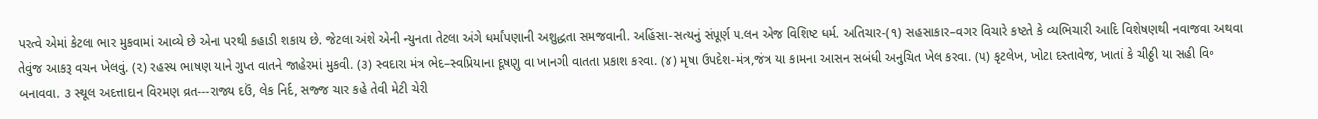પરત્વે એમાં કેટલા ભાર મુકવામાં આવ્યે છે એના પરથી કહાડી શકાય છે. જેટલા અંશે એની ન્યુનતા તેટલા અંગે ધર્માંપણાની અશુદ્ધતા સમજવાની. અહિંસા-સત્યનું સંપૂર્ણ ૫.લન એજ વિશિષ્ટ ધર્મ. અતિચાર-(૧) સહસાકાર–વગર વિચારે કષ્ટતે કે વ્યભિચારી આદિ વિશેષણથી નવાજવા અથવા તેવુંજ આકરૂ વચન ખેલવું. (૨) રહસ્ય ભાષણ યાને ગુપ્ત વાતને જાહેરમાં મુકવી. (૩) સ્વદારા મંત્ર ભેદ–સ્વપ્રિયાના દૂષણુ વા ખાનગી વાતતા પ્રકાશ કરવા. (૪) મૃષા ઉપદેશ-મંત્ર,જંત્ર યા કામના આસન સબંધી અનુચિત ખેલ કરવા. (૫) કૃટલેખ, ખોટા દસ્તાવેજ, ખાતાં કે ચીઠ્ઠી યા સહી વિ॰ બનાવવા. ૩ સ્થૂલ અદત્તાદાન વિરમણ વ્રત---રાજ્ય દઉં, લેક નિર્દ, સજ્જ ચાર કહે તેવી મેટી ચેરી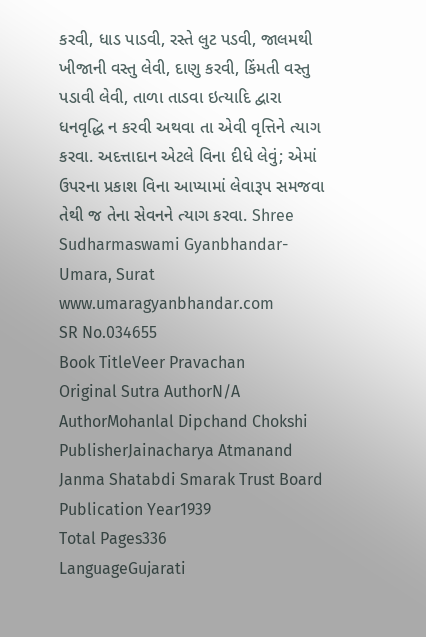કરવી, ધાડ પાડવી, રસ્તે લુટ પડવી, જાલમથી ખીજાની વસ્તુ લેવી, દાણુ કરવી, કિંમતી વસ્તુ પડાવી લેવી, તાળા તાડવા ઇત્યાદિ દ્વારા ધનવૃદ્ધિ ન કરવી અથવા તા એવી વૃત્તિને ત્યાગ કરવા. અદત્તાદાન એટલે વિના દીધે લેવું; એમાં ઉપરના પ્રકાશ વિના આપ્યામાં લેવારૂપ સમજવા તેથી જ તેના સેવનને ત્યાગ કરવા. Shree Sudharmaswami Gyanbhandar-Umara, Surat www.umaragyanbhandar.com
SR No.034655
Book TitleVeer Pravachan
Original Sutra AuthorN/A
AuthorMohanlal Dipchand Chokshi
PublisherJainacharya Atmanand Janma Shatabdi Smarak Trust Board
Publication Year1939
Total Pages336
LanguageGujarati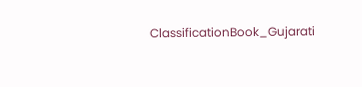ClassificationBook_Gujarati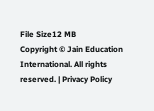File Size12 MB
Copyright © Jain Education International. All rights reserved. | Privacy Policy